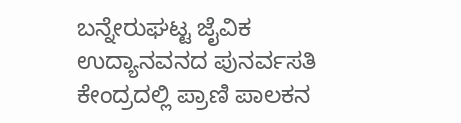ಬನ್ನೇರುಘಟ್ಟ ಜೈವಿಕ ಉದ್ಯಾನವನದ ಪುನರ್ವಸತಿ ಕೇಂದ್ರದಲ್ಲಿ ಪ್ರಾಣಿ ಪಾಲಕನ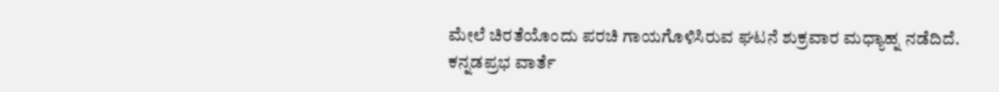ಮೇಲೆ ಚಿರತೆಯೊಂದು ಪರಚಿ ಗಾಯಗೊಳಿಸಿರುವ ಘಟನೆ ಶುಕ್ರವಾರ ಮಧ್ಯಾಹ್ನ ನಡೆದಿದೆ.
ಕನ್ನಡಪ್ರಭ ವಾರ್ತೆ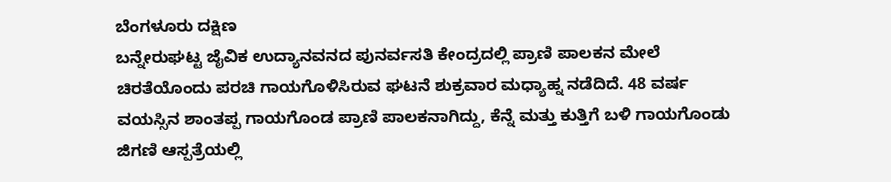ಬೆಂಗಳೂರು ದಕ್ಷಿಣ
ಬನ್ನೇರುಘಟ್ಟ ಜೈವಿಕ ಉದ್ಯಾನವನದ ಪುನರ್ವಸತಿ ಕೇಂದ್ರದಲ್ಲಿ ಪ್ರಾಣಿ ಪಾಲಕನ ಮೇಲೆ ಚಿರತೆಯೊಂದು ಪರಚಿ ಗಾಯಗೊಳಿಸಿರುವ ಘಟನೆ ಶುಕ್ರವಾರ ಮಧ್ಯಾಹ್ನ ನಡೆದಿದೆ. 48 ವರ್ಷ ವಯಸ್ಸಿನ ಶಾಂತಪ್ಪ ಗಾಯಗೊಂಡ ಪ್ರಾಣಿ ಪಾಲಕನಾಗಿದ್ದು, ಕೆನ್ನೆ ಮತ್ತು ಕುತ್ತಿಗೆ ಬಳಿ ಗಾಯಗೊಂಡು ಜಿಗಣಿ ಆಸ್ಪತ್ರೆಯಲ್ಲಿ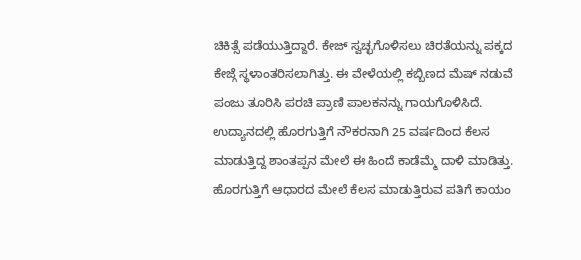ಚಿಕಿತ್ಸೆ ಪಡೆಯುತ್ತಿದ್ದಾರೆ. ಕೇಜ್ ಸ್ವಚ್ಛಗೊಳಿಸಲು ಚಿರತೆಯನ್ನು ಪಕ್ಕದ ಕೇಜ್ಗೆ ಸ್ಥಳಾಂತರಿಸಲಾಗಿತ್ತು. ಈ ವೇಳೆಯಲ್ಲಿ ಕಬ್ಬಿಣದ ಮೆಷ್ ನಡುವೆ ಪಂಜು ತೂರಿಸಿ ಪರಚಿ ಪ್ರಾಣಿ ಪಾಲಕನನ್ನು ಗಾಯಗೊಳಿಸಿದೆ.
ಉದ್ಯಾನದಲ್ಲಿ ಹೊರಗುತ್ತಿಗೆ ನೌಕರನಾಗಿ 25 ವರ್ಷದಿಂದ ಕೆಲಸ ಮಾಡುತ್ತಿದ್ದ ಶಾಂತಪ್ಪನ ಮೇಲೆ ಈ ಹಿಂದೆ ಕಾಡೆಮ್ಮೆ ದಾಳಿ ಮಾಡಿತ್ತು. ಹೊರಗುತ್ತಿಗೆ ಆಧಾರದ ಮೇಲೆ ಕೆಲಸ ಮಾಡುತ್ತಿರುವ ಪತಿಗೆ ಕಾಯಂ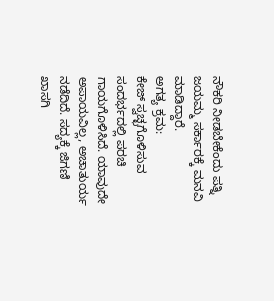ನೌಕರಿ ನೀಡಬೇಕೆಂದು ಪತ್ನಿ ಜಯಮ್ಮ ಸರ್ಕಾರಕ್ಕೆ ಮನವಿ ಮಾಡಿದ್ದಾರೆ.
ಅಗತ್ಯ ಕ್ರಮ:
ಕೇಜ್ ಸ್ವಚ್ಛಗೊಳಿಸುವ ಸಂದರ್ಭದಲ್ಲಿ ಪರಚಿ ಗಾಯಗೊಳಿಸಿದೆ. ಯಾವುದೇ ಅಪಾಯವಿಲ್ಲ, ಅಚಾತುರ್ಯ ನಡೆದಿದೆ. ಸದ್ಯಕ್ಕೆ ಜಿಗಣಿ ಖಾಸಗಿ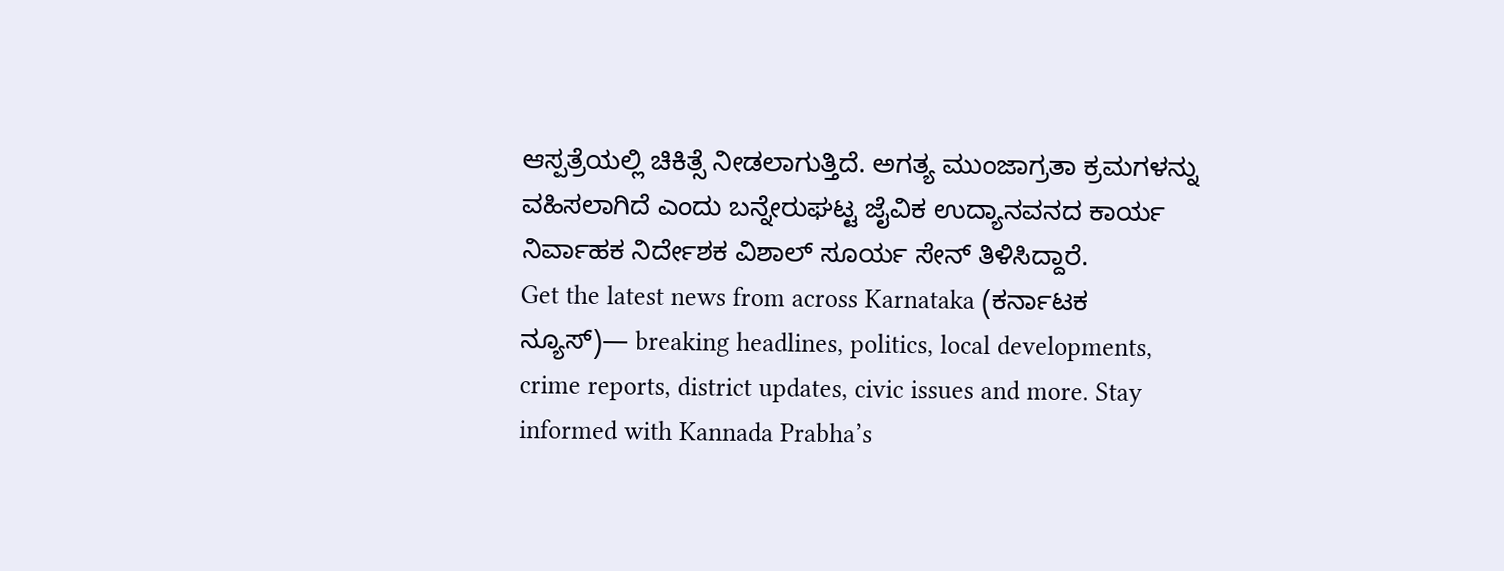ಆಸ್ಪತ್ರೆಯಲ್ಲಿ ಚಿಕಿತ್ಸೆ ನೀಡಲಾಗುತ್ತಿದೆ. ಅಗತ್ಯ ಮುಂಜಾಗ್ರತಾ ಕ್ರಮಗಳನ್ನು ವಹಿಸಲಾಗಿದೆ ಎಂದು ಬನ್ನೇರುಘಟ್ಟ ಜೈವಿಕ ಉದ್ಯಾನವನದ ಕಾರ್ಯ ನಿರ್ವಾಹಕ ನಿರ್ದೇಶಕ ವಿಶಾಲ್ ಸೂರ್ಯ ಸೇನ್ ತಿಳಿಸಿದ್ದಾರೆ.
Get the latest news from across Karnataka (ಕರ್ನಾಟಕ ನ್ಯೂಸ್)— breaking headlines, politics, local developments, crime reports, district updates, civic issues and more. Stay informed with Kannada Prabha’s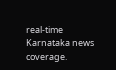real‑time Karnataka news coverage.